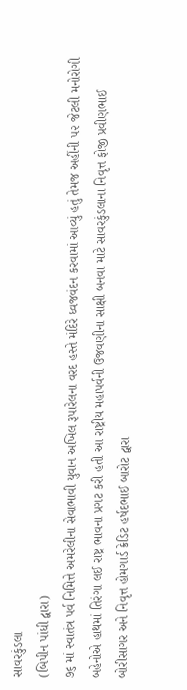સાવરકુંડલા
(બિપીન પાંધી દ્વારા)
૭૬ માં સ્વાતંત્ર પર્વ નિમિત્તે અમરેલીના સેવાભાવી યુવાન અખિલ રૂપારેલના વરદ હસ્તે મંદિરે ધ્વજવંદન કરવામાં આવ્યું હતું તેમજ અહીંની ૫૨ જેટલી મનોરોગી બહેનોએ હાથમાં તિરંગા લઈ રાષ્ટ્ર ભાવના પ્રગટ કરી હતી આ રાષ્ટ્રીય મહાપર્વની ઉજવણીના સાક્ષી બનવા માટે સાવરકુંડલાના નિવૃત્ત ફોજી પ્રવીણભાઈ બોરીસાગર અને નિવૃત્ત હોમગાર્ડ ક્રેડિટ હર્ષદભાઈ બારોટ દ્વારા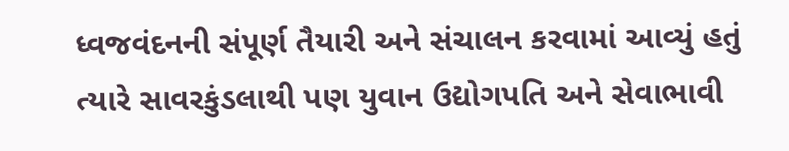ધ્વજવંદનની સંપૂર્ણ તૈયારી અને સંચાલન કરવામાં આવ્યું હતું ત્યારે સાવરકુંડલાથી પણ યુવાન ઉદ્યોગપતિ અને સેવાભાવી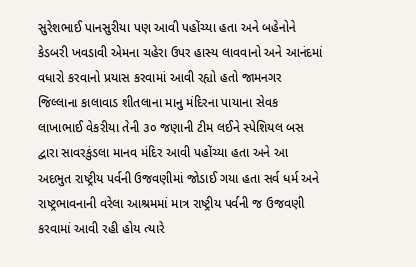સુરેશભાઈ પાનસુરીયા પણ આવી પહોંચ્યા હતા અને બહેનોને કેડબરી ખવડાવી એમના ચહેરા ઉપર હાસ્ય લાવવાનો અને આનંદમાં વધારો કરવાનો પ્રયાસ કરવામાં આવી રહ્યો હતો જામનગર જિલ્લાના કાલાવાડ શીતલાના માનુ મંદિરના પાયાના સેવક લાખાભાઈ વેકરીયા તેની ૩૦ જણાની ટીમ લઈને સ્પેશિયલ બસ દ્વારા સાવરકુંડલા માનવ મંદિર આવી પહોંચ્યા હતા અને આ અદભુત રાષ્ટ્રીય પર્વની ઉજવણીમાં જોડાઈ ગયા હતા સર્વ ધર્મ અને રાષ્ટ્રભાવનાની વરેલા આશ્રમમાં માત્ર રાષ્ટ્રીય પર્વની જ ઉજવણી કરવામાં આવી રહી હોય ત્યારે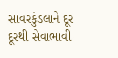સાવરકુંડલાને દૂર દૂરથી સેવાભાવી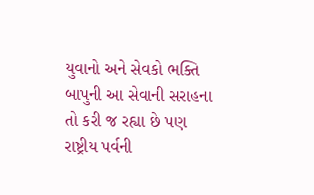યુવાનો અને સેવકો ભક્તિ બાપુની આ સેવાની સરાહના તો કરી જ રહ્યા છે પણ રાષ્ટ્રીય પર્વની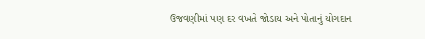ઉજવણીમાં પણ દર વખતે જોડાય અને પોતાનું યોગદાન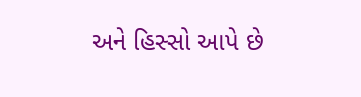અને હિસ્સો આપે છે